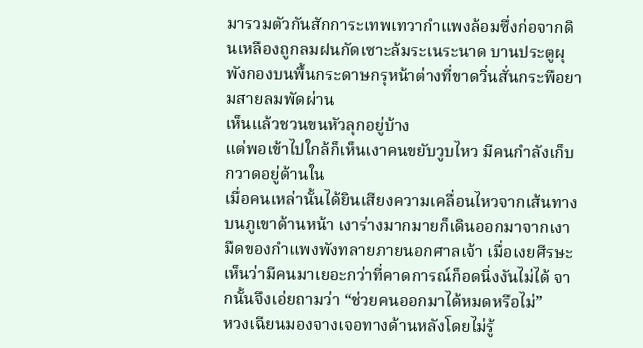มารวมตัวกันสักการะเทพเทวากำแพงล้อมซึ่งก่อจากดินเหลืองถูกลมฝนกัดเซาะล้มระเนระนาด บานประตูผุพังกองบนพื้นกระดาษกรุหน้าต่างที่ขาดวิ่นสั่นกระพือยามสายลมพัดผ่าน
เห็นแล้วชวนขนหัวลุกอยู่บ้าง
แต่พอเข้าไปใกล้ก็เห็นเงาคนขยับวูบไหว มีคนกำลังเก็บกวาดอยู่ด้านใน
เมื่อคนเหล่านั้นได้ยินเสียงความเคลื่อนไหวจากเส้นทางบนภูเขาด้านหน้า เงาร่างมากมายก็เดินออกมาจากเงามืดของกำแพงพังทลายภายนอกศาลเจ้า เมื่อเงยศีรษะเห็นว่ามีคนมาเยอะกว่าที่คาดการณ์ก็อดนิ่งงันไม่ได้ จากนั้นจึงเอ่ยถามว่า “ช่วยคนออกมาได้หมดหรือไม่”
หวงเฉียนมองจางเจอทางด้านหลังโดยไม่รู้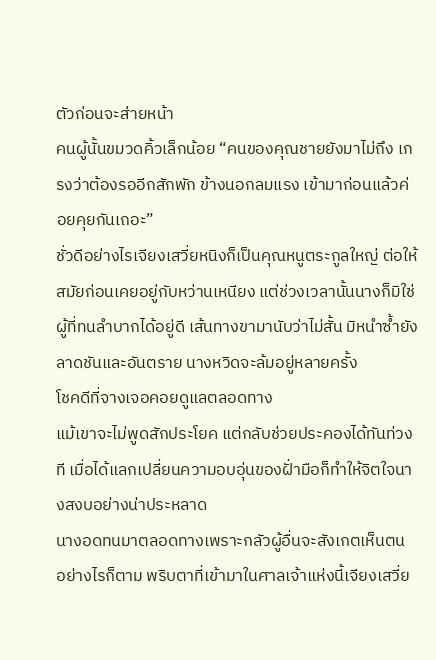ตัวก่อนจะส่ายหน้า
คนผู้นั้นขมวดคิ้วเล็กน้อย “คนของคุณชายยังมาไม่ถึง เกรงว่าต้องรออีกสักพัก ข้างนอกลมแรง เข้ามาก่อนแล้วค่อยคุยกันเถอะ”
ชั่วดีอย่างไรเจียงเสวี่ยหนิงก็เป็นคุณหนูตระกูลใหญ่ ต่อให้สมัยก่อนเคยอยู่กับหว่านเหนียง แต่ช่วงเวลานั้นนางก็มิใช่ผู้ที่ทนลำบากได้อยู่ดี เส้นทางขามานับว่าไม่สั้น มิหนำซ้ำยังลาดชันและอันตราย นางหวิดจะล้มอยู่หลายครั้ง
โชคดีที่จางเจอคอยดูแลตลอดทาง
แม้เขาจะไม่พูดสักประโยค แต่กลับช่วยประคองได้ทันท่วงที เมื่อได้แลกเปลี่ยนความอบอุ่นของฝั่ามือก็ทำให้จิตใจนางสงบอย่างน่าประหลาด
นางอดทนมาตลอดทางเพราะกลัวผู้อื่นจะสังเกตเห็นตน
อย่างไรก็ตาม พริบตาที่เข้ามาในศาลเจ้าแห่งนี้เจียงเสวี่ย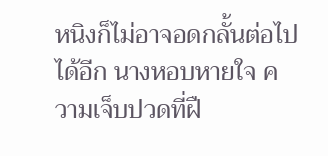หนิงก็ไม่อาจอดกลั้นต่อไปได้อีก นางหอบหายใจ ความเจ็บปวดที่ฝื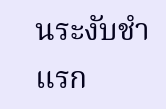นระงับชำแรก